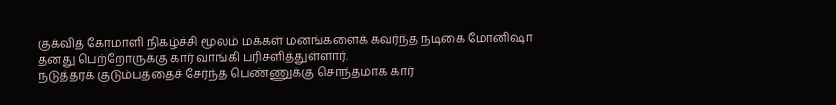குக்வித் கோமாளி நிகழ்ச்சி மூலம் மக்கள் மனங்களைக் கவர்ந்த நடிகை மோனிஷா தனது பெற்றோருக்கு கார் வாங்கி பரிசளித்துள்ளார்.
நடுத்தரக் குடும்பத்தைச் சேர்ந்த பெண்ணுக்கு சொந்தமாக கார்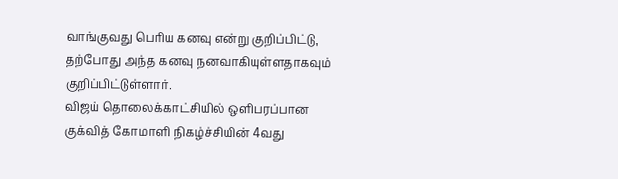வாங்குவது பெரிய கனவு என்று குறிப்பிட்டு, தற்போது அந்த கனவு நனவாகியுள்ளதாகவும் குறிப்பிட்டுள்ளார்.
விஜய் தொலைக்காட்சியில் ஒளிபரப்பான குக்வித் கோமாளி நிகழ்ச்சியின் 4வது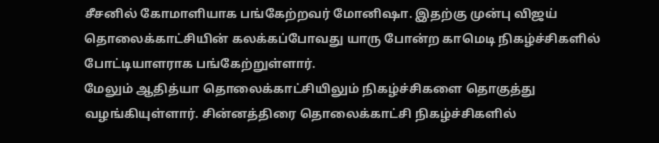சீசனில் கோமாளியாக பங்கேற்றவர் மோனிஷா. இதற்கு முன்பு விஜய் தொலைக்காட்சியின் கலக்கப்போவது யாரு போன்ற காமெடி நிகழ்ச்சிகளில் போட்டியாளராக பங்கேற்றுள்ளார்.
மேலும் ஆதித்யா தொலைக்காட்சியிலும் நிகழ்ச்சிகளை தொகுத்து வழங்கியுள்ளார். சின்னத்திரை தொலைக்காட்சி நிகழ்ச்சிகளில்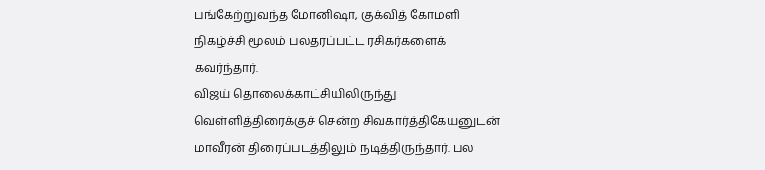பங்கேற்றுவந்த மோனிஷா, குக்வித் கோமளி நிகழ்ச்சி மூலம் பலதரப்பட்ட ரசிகர்களைக் கவர்ந்தார்.
விஜய் தொலைக்காட்சியிலிருந்து வெள்ளித்திரைக்குச் சென்ற சிவகார்த்திகேயனுடன் மாவீரன் திரைப்படத்திலும் நடித்திருந்தார். பல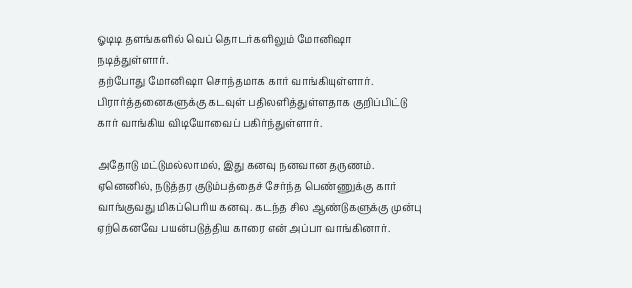ஓடிடி தளங்களில் வெப் தொடர்களிலும் மோனிஷா நடித்துள்ளார்.
தற்போது மோனிஷா சொந்தமாக கார் வாங்கியுள்ளார். பிரார்த்தனைகளுக்கு கடவுள் பதிலளித்துள்ளதாக குறிப்பிட்டு கார் வாங்கிய விடியோவைப் பகிர்ந்துள்ளார்.

அதோடு மட்டுமல்லாமல், இது கனவு நனவான தருணம். ஏனெனில், நடுத்தர குடும்பத்தைச் சேர்ந்த பெண்ணுக்கு கார் வாங்குவது மிகப்பெரிய கனவு. கடந்த சில ஆண்டுகளுக்கு முன்பு ஏற்கெனவே பயன்படுத்திய காரை என் அப்பா வாங்கினார்.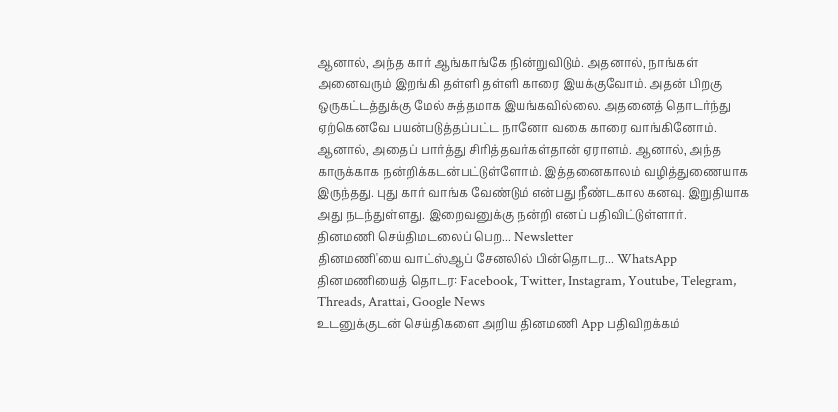ஆனால், அந்த கார் ஆங்காங்கே நின்றுவிடும். அதனால், நாங்கள் அனைவரும் இறங்கி தள்ளி தள்ளி காரை இயக்குவோம். அதன் பிறகு ஒருகட்டத்துக்கு மேல் சுத்தமாக இயங்கவில்லை. அதனைத் தொடர்ந்து ஏற்கெனவே பயன்படுத்தப்பட்ட நானோ வகை காரை வாங்கினோம். ஆனால், அதைப் பார்த்து சிரித்தவர்கள்தான் ஏராளம். ஆனால், அந்த காருக்காக நன்றிக்கடன்பட்டுள்ளோம். இத்தனைகாலம் வழித்துணையாக இருந்தது. புது கார் வாங்க வேண்டும் என்பது நீண்டகால கனவு. இறுதியாக அது நடந்துள்ளது. இறைவனுக்கு நன்றி எனப் பதிவிட்டுள்ளார்.
தினமணி செய்திமடலைப் பெற... Newsletter
தினமணி'யை வாட்ஸ்ஆப் சேனலில் பின்தொடர... WhatsApp
தினமணியைத் தொடர: Facebook, Twitter, Instagram, Youtube, Telegram, Threads, Arattai, Google News
உடனுக்குடன் செய்திகளை அறிய தினமணி App பதிவிறக்கம்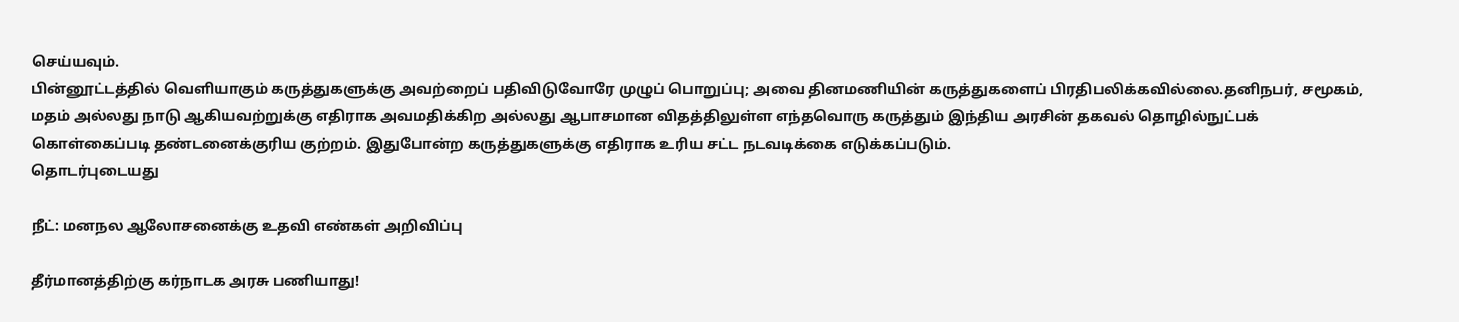செய்யவும்.
பின்னூட்டத்தில் வெளியாகும் கருத்துகளுக்கு அவற்றைப் பதிவிடுவோரே முழுப் பொறுப்பு; அவை தினமணியின் கருத்துகளைப் பிரதிபலிக்கவில்லை.தனிநபர், சமூகம், மதம் அல்லது நாடு ஆகியவற்றுக்கு எதிராக அவமதிக்கிற அல்லது ஆபாசமான விதத்திலுள்ள எந்தவொரு கருத்தும் இந்திய அரசின் தகவல் தொழில்நுட்பக் கொள்கைப்படி தண்டனைக்குரிய குற்றம். இதுபோன்ற கருத்துகளுக்கு எதிராக உரிய சட்ட நடவடிக்கை எடுக்கப்படும்.
தொடர்புடையது

நீட்: மனநல ஆலோசனைக்கு உதவி எண்கள் அறிவிப்பு

தீர்மானத்திற்கு கர்நாடக அரசு பணியாது!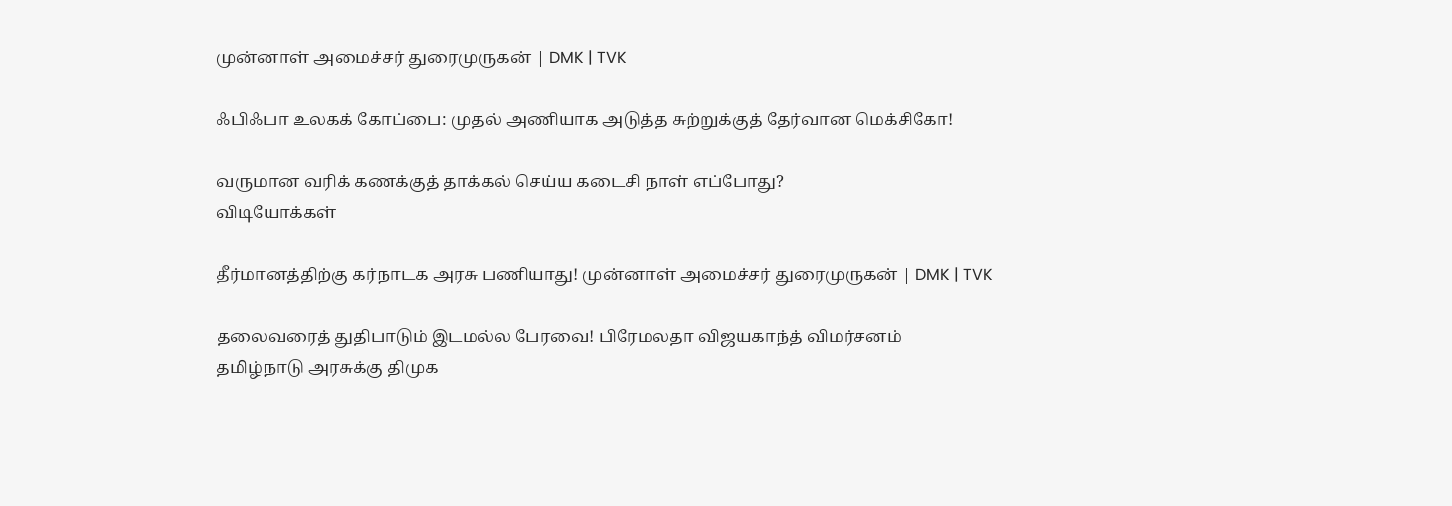முன்னாள் அமைச்சர் துரைமுருகன் | DMK | TVK

ஃபிஃபா உலகக் கோப்பை: முதல் அணியாக அடுத்த சுற்றுக்குத் தேர்வான மெக்சிகோ!

வருமான வரிக் கணக்குத் தாக்கல் செய்ய கடைசி நாள் எப்போது?
விடியோக்கள்

தீர்மானத்திற்கு கர்நாடக அரசு பணியாது! முன்னாள் அமைச்சர் துரைமுருகன் | DMK | TVK

தலைவரைத் துதிபாடும் இடமல்ல பேரவை! பிரேமலதா விஜயகாந்த் விமர்சனம்
தமிழ்நாடு அரசுக்கு திமுக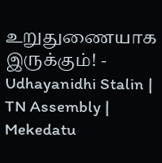உறுதுணையாக இருக்கும்! - Udhayanidhi Stalin | TN Assembly | Mekedatu